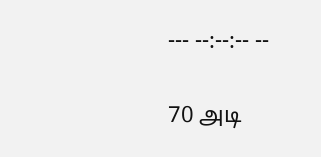--- --:--:-- --

70 அடி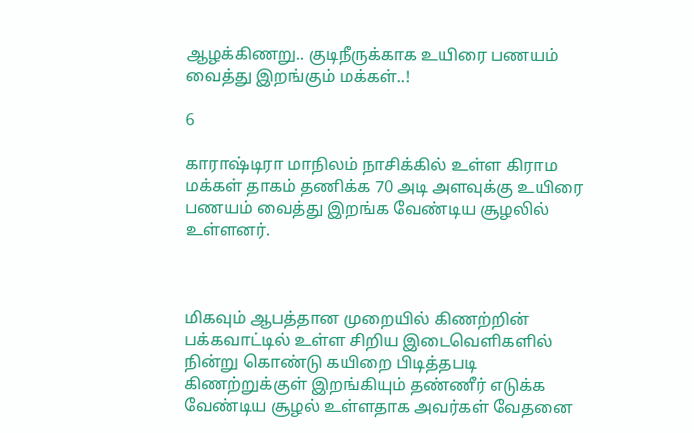ஆழக்கிணறு.. குடிநீருக்காக உயிரை பணயம் வைத்து இறங்கும் மக்கள்..!

6

காராஷ்டிரா மாநிலம் நாசிக்கில் உள்ள கிராம மக்கள் தாகம் தணிக்க 70 அடி அளவுக்கு உயிரை பணயம் வைத்து இறங்க வேண்டிய சூழலில் உள்ளனர்.



மிகவும் ஆபத்தான முறையில் கிணற்றின் பக்கவாட்டில் உள்ள சிறிய இடைவெளிகளில் நின்று கொண்டு கயிறை பிடித்தபடி கிணற்றுக்குள் இறங்கியும் தண்ணீர் எடுக்க வேண்டிய சூழல் உள்ளதாக அவர்கள் வேதனை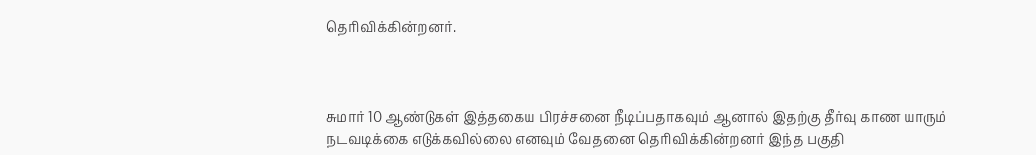தெரிவிக்கின்றனர்.



சுமார் 10 ஆண்டுகள் இத்தகைய பிரச்சனை நீடிப்பதாகவும் ஆனால் இதற்கு தீர்வு காண யாரும் நடவடிக்கை எடுக்கவில்லை எனவும் வேதனை தெரிவிக்கின்றனர் இந்த பகுதி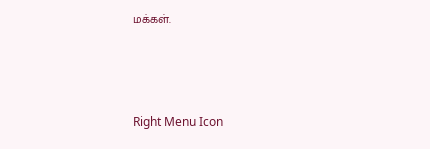மக்கள்.



Right Menu Icon